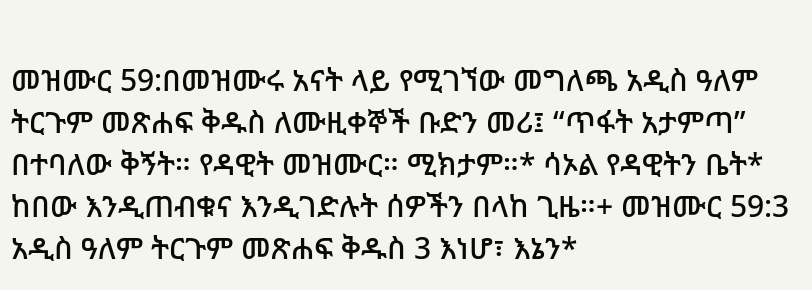መዝሙር 59:በመዝሙሩ አናት ላይ የሚገኘው መግለጫ አዲስ ዓለም ትርጉም መጽሐፍ ቅዱስ ለሙዚቀኞች ቡድን መሪ፤ “ጥፋት አታምጣ” በተባለው ቅኝት። የዳዊት መዝሙር። ሚክታም።* ሳኦል የዳዊትን ቤት* ከበው እንዲጠብቁና እንዲገድሉት ሰዎችን በላከ ጊዜ።+ መዝሙር 59:3 አዲስ ዓለም ትርጉም መጽሐፍ ቅዱስ 3 እነሆ፣ እኔን*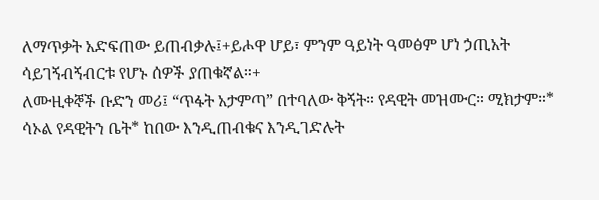ለማጥቃት አድፍጠው ይጠብቃሉ፤+ይሖዋ ሆይ፣ ምንም ዓይነት ዓመፅም ሆነ ኃጢአት ሳይገኝብኝብርቱ የሆኑ ሰዎች ያጠቁኛል።+
ለሙዚቀኞች ቡድን መሪ፤ “ጥፋት አታምጣ” በተባለው ቅኝት። የዳዊት መዝሙር። ሚክታም።* ሳኦል የዳዊትን ቤት* ከበው እንዲጠብቁና እንዲገድሉት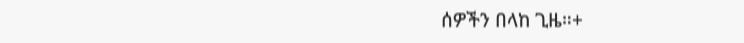ሰዎችን በላከ ጊዜ።+